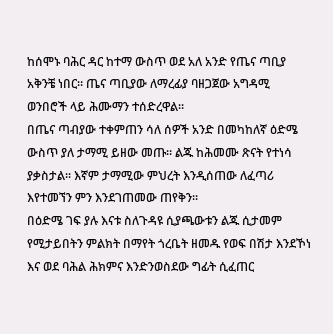ከሰሞኑ ባሕር ዳር ከተማ ውስጥ ወደ አለ አንድ የጤና ጣቢያ አቅንቼ ነበር። ጤና ጣቢያው ለማረፊያ ባዘጋጀው አግዳሚ ወንበሮች ላይ ሕሙማን ተሰድረዋል።
በጤና ጣብያው ተቀምጠን ሳለ ሰዎች አንድ በመካከለኛ ዕድሜ ውስጥ ያለ ታማሚ ይዘው መጡ። ልጁ ከሕመሙ ጽናት የተነሳ ያቃስታል። እኛም ታማሚው ምህረት እንዲሰጠው ለፈጣሪ እየተመኘን ምን እንደገጠመው ጠየቅን።
በዕድሜ ገፍ ያሉ እናቱ ስለጉዳዩ ሲያጫውቱን ልጁ ሲታመም የሚታይበትን ምልክት በማየት ጎረቤት ዘመዱ የወፍ በሽታ እንደኾነ እና ወደ ባሕል ሕክምና እንድንወስደው ግፊት ሲፈጠር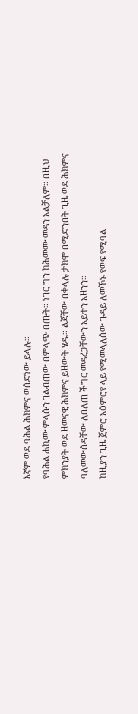እኛም ወደ ባሕል ሕክምና ወሰድነው ይላሉ።
የባሕል ሐኪሙ ምላሱን ገልብጠው በምላጭ በጡት። ነገር ግን ከሕመሙ መዳን አልቻለም። በዚህ ምክንያት ወደ ዘመናዊ ሕክምና ይዘውት ሄዱ። ልጃቸው በቀላሉ ታክሞ በሚድንበት ጊዜ ወደ ሕክምና ባለመውሰዳቸው ለበለጠ ችግር መዳረጋቸውን አይተን አዘንን።
ከዚያን ጊዜ ጀምሮ አዕምሮየ ላይ የሚመላለሰው ጉዳይ ለመኾኑ የወፍ የሚባል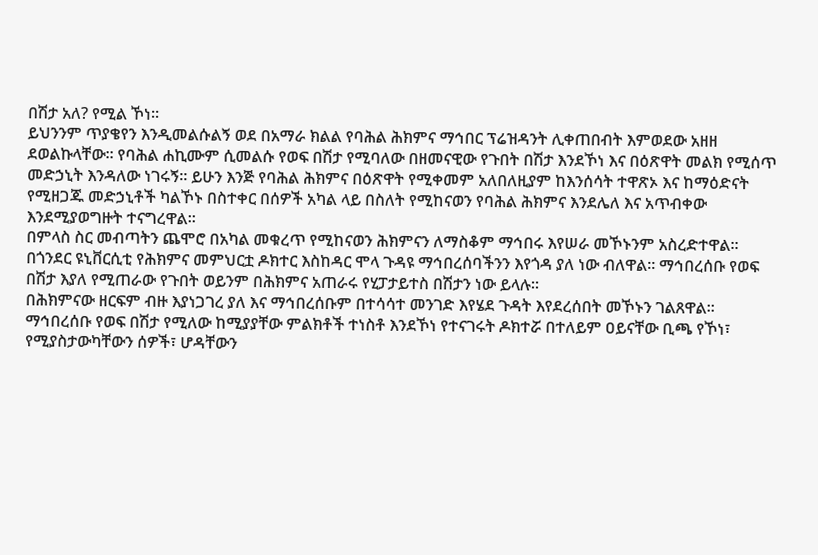በሽታ አለ? የሚል ኾነ።
ይህንንም ጥያቄየን እንዲመልሱልኝ ወደ በአማራ ክልል የባሕል ሕክምና ማኅበር ፕሬዝዳንት ሊቀጠበብት እምወደው አዘዘ ደወልኩላቸው። የባሕል ሐኪሙም ሲመልሱ የወፍ በሽታ የሚባለው በዘመናዊው የጉበት በሽታ እንደኾነ እና በዕጽዋት መልክ የሚሰጥ መድኃኒት እንዳለው ነገሩኝ። ይሁን እንጅ የባሕል ሕክምና በዕጽዋት የሚቀመም አለበለዚያም ከእንሰሳት ተዋጽኦ እና ከማዕድናት የሚዘጋጁ መድኃኒቶች ካልኾኑ በስተቀር በሰዎች አካል ላይ በስለት የሚከናወን የባሕል ሕክምና እንደሌለ እና አጥብቀው እንደሚያወግዙት ተናግረዋል።
በምላስ ስር መብጣትን ጨሞሮ በአካል መቁረጥ የሚከናወን ሕክምናን ለማስቆም ማኅበሩ እየሠራ መኾኑንም አስረድተዋል።
በጎንደር ዩኒቨርሲቲ የሕክምና መምህርቷ ዶክተር እስከዳር ሞላ ጉዳዩ ማኅበረሰባችንን እየጎዳ ያለ ነው ብለዋል። ማኅበረሰቡ የወፍ በሽታ እያለ የሚጠራው የጉበት ወይንም በሕክምና አጠራሩ የሂፓታይተስ በሽታን ነው ይላሉ።
በሕክምናው ዘርፍም ብዙ እያነጋገረ ያለ እና ማኅበረሰቡም በተሳሳተ መንገድ እየሄደ ጉዳት እየደረሰበት መኾኑን ገልጸዋል።
ማኅበረሰቡ የወፍ በሽታ የሚለው ከሚያያቸው ምልክቶች ተነስቶ እንደኾነ የተናገሩት ዶክተሯ በተለይም ዐይናቸው ቢጫ የኾነ፣ የሚያስታውካቸውን ሰዎች፣ ሆዳቸውን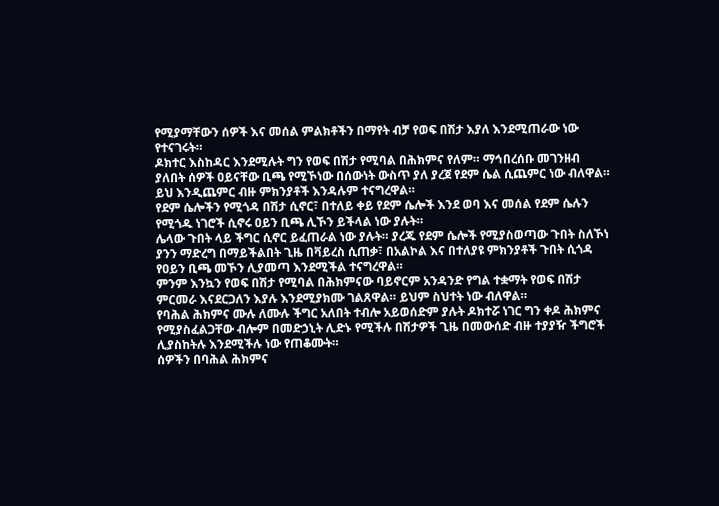የሚያማቸውን ሰዎች እና መሰል ምልክቶችን በማየት ብቻ የወፍ በሽታ እያለ እንደሚጠራው ነው የተናገሩት።
ዶክተር እስከዳር እንደሚሉት ግን የወፍ በሽታ የሚባል በሕክምና የለም። ማኅበረሰቡ መገንዘብ ያለበት ሰዎች ዐይናቸው ቢጫ የሚኾነው በሰውነት ውስጥ ያለ ያረጀ የደም ሴል ሲጨምር ነው ብለዋል። ይህ እንዲጨምር ብዙ ምክንያቶች እንዳሉም ተናግረዋል።
የደም ሴሎችን የሚጎዳ በሽታ ሲኖር፣ በተለይ ቀይ የደም ሴሎች እንደ ወባ እና መሰል የደም ሴሉን የሚጎዱ ነገሮች ሲኖሩ ዐይን ቢጫ ሊኾን ይችላል ነው ያሉት።
ሌላው ጉበት ላይ ችግር ሲኖር ይፈጠራል ነው ያሉት። ያረጁ የደም ሴሎች የሚያስወጣው ጉበት ስለኾነ ያንን ማድረግ በማይችልበት ጊዜ በቫይረስ ሲጠቃ፣ በአልኮል እና በተለያዩ ምክንያቶች ጉበት ሲጎዳ የዐይን ቢጫ መኾን ሊያመጣ እንደሚችል ተናግረዋል።
ምንም እንኳን የወፍ በሽታ የሚባል በሕክምናው ባይኖርም አንዳንድ የግል ተቋማት የወፍ በሽታ ምርመራ እናደርጋለን እያሉ እንደሚያክሙ ገልጸዋል። ይህም ስህተት ነው ብለዋል።
የባሕል ሕክምና ሙሉ ለሙሉ ችግር አለበት ተብሎ አይወሰድም ያሉት ዶክተሯ ነገር ግን ቀዶ ሕክምና የሚያስፈልጋቸው ብሎም በመድኃኒት ሊድኑ የሚችሉ በሽታዎች ጊዜ በመውሰድ ብዙ ተያያዥ ችግሮች ሊያስከትሉ እንደሚችሉ ነው የጠቆሙት።
ሰዎችን በባሕል ሕክምና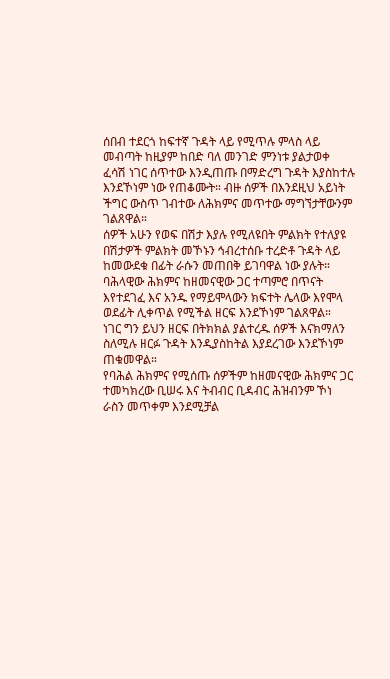ሰበብ ተደርጎ ከፍተኛ ጉዳት ላይ የሚጥሉ ምላስ ላይ መብጣት ከዚያም ከበድ ባለ መንገድ ምንነቱ ያልታወቀ ፈሳሽ ነገር ሰጥተው እንዲጠጡ በማድረግ ጉዳት እያስከተሉ እንደኾነም ነው የጠቆሙት። ብዙ ሰዎች በእንደዚህ አይነት ችግር ውስጥ ገብተው ለሕክምና መጥተው ማግኘታቸውንም ገልጸዋል።
ሰዎች አሁን የወፍ በሽታ እያሉ የሚለዩበት ምልክት የተለያዩ በሽታዎች ምልክት መኾኑን ኅብረተሰቡ ተረድቶ ጉዳት ላይ ከመውደቁ በፊት ራሱን መጠበቅ ይገባዋል ነው ያሉት።
ባሕላዊው ሕክምና ከዘመናዊው ጋር ተጣምሮ በጥናት እየተደገፈ እና አንዱ የማይሞላውን ክፍተት ሌላው እየሞላ ወደፊት ሊቀጥል የሚችል ዘርፍ እንደኾነም ገልጸዋል።
ነገር ግን ይህን ዘርፍ በትክክል ያልተረዱ ሰዎች እናክማለን ስለሚሉ ዘርፉ ጉዳት እንዲያስከትል እያደረገው እንደኾነም ጠቁመዋል።
የባሕል ሕክምና የሚሰጡ ሰዎችም ከዘመናዊው ሕክምና ጋር ተመካክረው ቢሠሩ እና ትብብር ቢዳብር ሕዝብንም ኾነ ራስን መጥቀም እንደሚቻል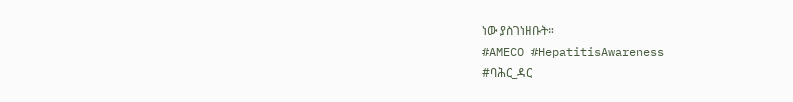ነው ያስገነዘቡት።
#AMECO #HepatitisAwareness
#ባሕር_ዳር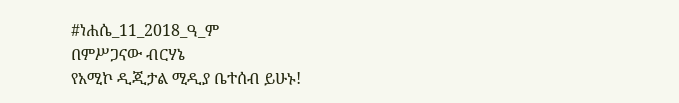#ነሐሴ_11_2018_ዓ_ም
በምሥጋናው ብርሃኔ
የአሚኮ ዲጂታል ሚዲያ ቤተሰብ ይሁኑ!